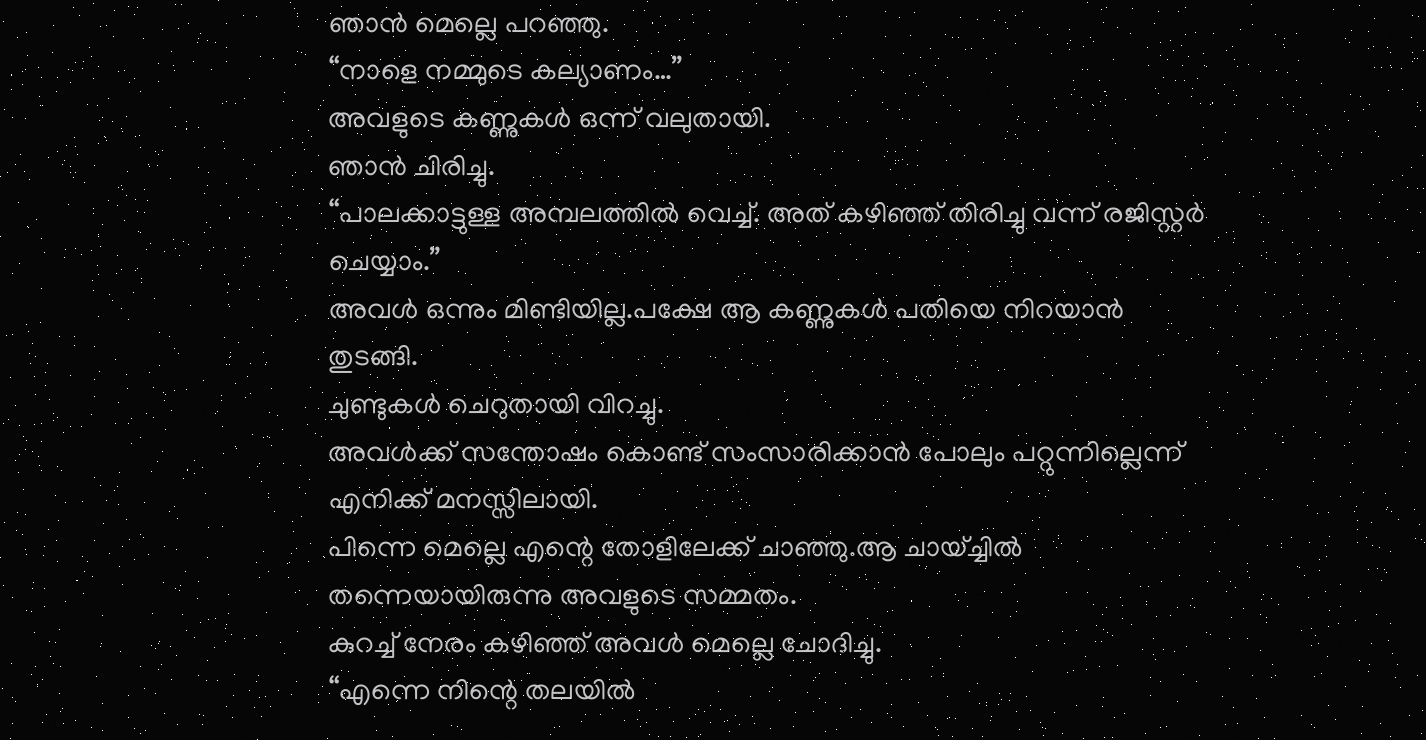ഞാൻ മെല്ലെ പറഞ്ഞു.
“നാളെ നമ്മുടെ കല്യാണം…”
അവളുടെ കണ്ണുകൾ ഒന്ന് വലുതായി.
ഞാൻ ചിരിച്ചു.
“പാലക്കാട്ടുള്ള അമ്പലത്തിൽ വെച്ച്. അത് കഴിഞ്ഞ് തിരിച്ചു വന്ന് രജിസ്റ്റർ ചെയ്യാം.”
അവൾ ഒന്നും മിണ്ടിയില്ല.പക്ഷേ ആ കണ്ണുകൾ പതിയെ നിറയാൻ തുടങ്ങി.
ചുണ്ടുകൾ ചെറുതായി വിറച്ചു.
അവൾക്ക് സന്തോഷം കൊണ്ട് സംസാരിക്കാൻ പോലും പറ്റുന്നില്ലെന്ന് എനിക്ക് മനസ്സിലായി.
പിന്നെ മെല്ലെ എന്റെ തോളിലേക്ക് ചാഞ്ഞു.ആ ചായ്ച്ചിൽ തന്നെയായിരുന്നു അവളുടെ സമ്മതം.
കുറച്ച് നേരം കഴിഞ്ഞ് അവൾ മെല്ലെ ചോദിച്ചു.
“എന്നെ നിന്റെ തലയിൽ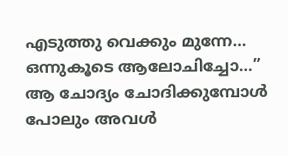എടുത്തു വെക്കും മുന്നേ… ഒന്നുകൂടെ ആലോചിച്ചോ…”
ആ ചോദ്യം ചോദിക്കുമ്പോൾ പോലും അവൾ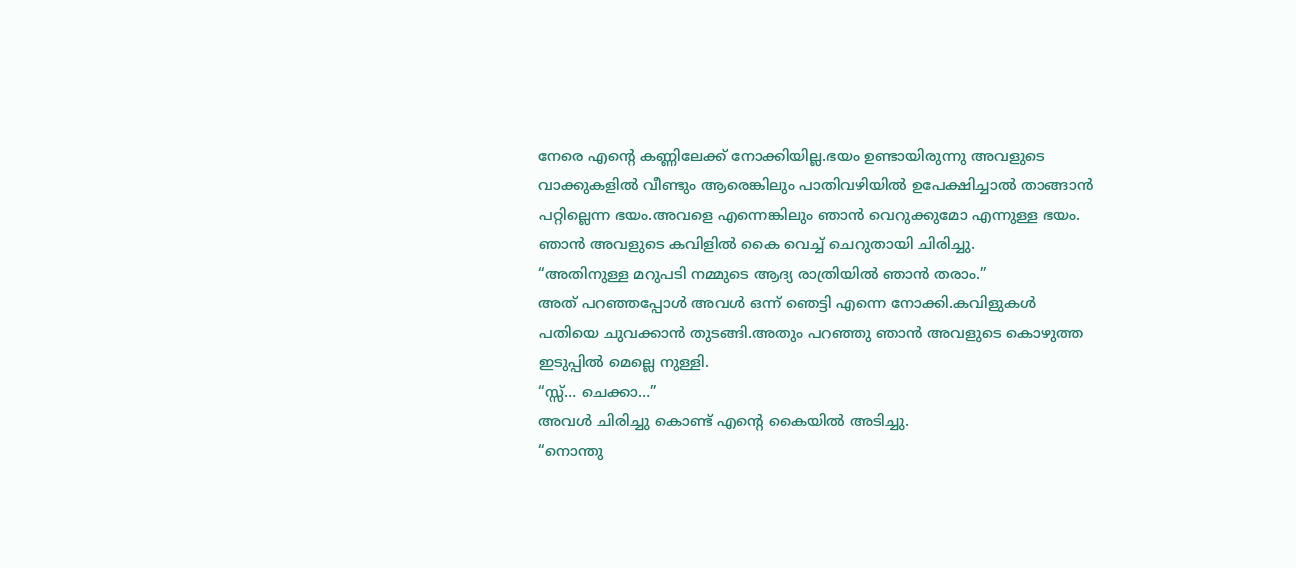നേരെ എന്റെ കണ്ണിലേക്ക് നോക്കിയില്ല.ഭയം ഉണ്ടായിരുന്നു അവളുടെ വാക്കുകളിൽ വീണ്ടും ആരെങ്കിലും പാതിവഴിയിൽ ഉപേക്ഷിച്ചാൽ താങ്ങാൻ പറ്റില്ലെന്ന ഭയം.അവളെ എന്നെങ്കിലും ഞാൻ വെറുക്കുമോ എന്നുള്ള ഭയം.
ഞാൻ അവളുടെ കവിളിൽ കൈ വെച്ച് ചെറുതായി ചിരിച്ചു.
“അതിനുള്ള മറുപടി നമ്മുടെ ആദ്യ രാത്രിയിൽ ഞാൻ തരാം.”
അത് പറഞ്ഞപ്പോൾ അവൾ ഒന്ന് ഞെട്ടി എന്നെ നോക്കി.കവിളുകൾ പതിയെ ചുവക്കാൻ തുടങ്ങി.അതും പറഞ്ഞു ഞാൻ അവളുടെ കൊഴുത്ത ഇടുപ്പിൽ മെല്ലെ നുള്ളി.
“സ്സ്… ചെക്കാ…”
അവൾ ചിരിച്ചു കൊണ്ട് എന്റെ കൈയിൽ അടിച്ചു.
“നൊന്തു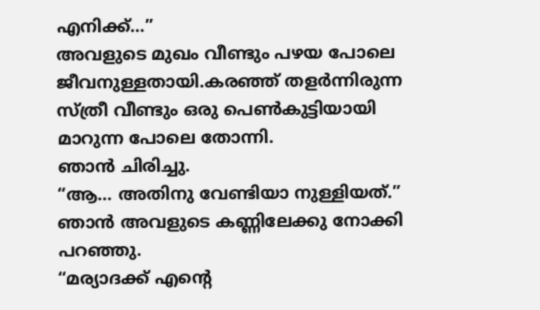എനിക്ക്…”
അവളുടെ മുഖം വീണ്ടും പഴയ പോലെ ജീവനുള്ളതായി.കരഞ്ഞ് തളർന്നിരുന്ന സ്ത്രീ വീണ്ടും ഒരു പെൺകുട്ടിയായി മാറുന്ന പോലെ തോന്നി.
ഞാൻ ചിരിച്ചു.
“ആ… അതിനു വേണ്ടിയാ നുള്ളിയത്.”
ഞാൻ അവളുടെ കണ്ണിലേക്കു നോക്കി പറഞ്ഞു.
“മര്യാദക്ക് എന്റെ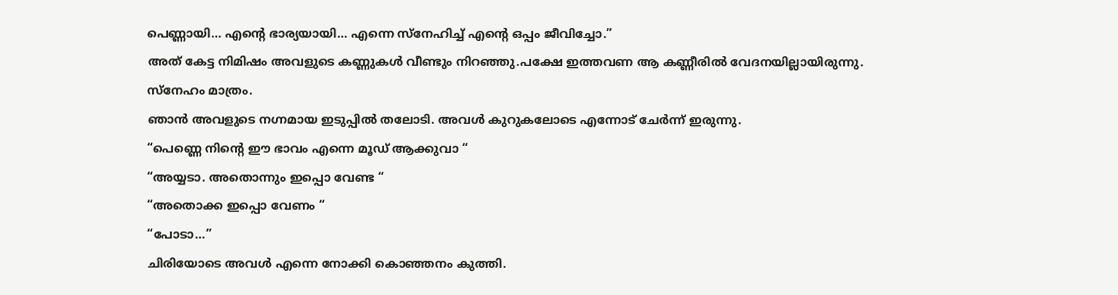പെണ്ണായി… എന്റെ ഭാര്യയായി… എന്നെ സ്നേഹിച്ച് എന്റെ ഒപ്പം ജീവിച്ചോ.”
അത് കേട്ട നിമിഷം അവളുടെ കണ്ണുകൾ വീണ്ടും നിറഞ്ഞു.പക്ഷേ ഇത്തവണ ആ കണ്ണീരിൽ വേദനയില്ലായിരുന്നു.
സ്നേഹം മാത്രം.
ഞാൻ അവളുടെ നഗ്നമായ ഇടുപ്പിൽ തലോടി. അവൾ കുറുകലോടെ എന്നോട് ചേർന്ന് ഇരുന്നു.
“പെണ്ണെ നിന്റെ ഈ ഭാവം എന്നെ മൂഡ് ആക്കുവാ “
“അയ്യടാ. അതൊന്നും ഇപ്പൊ വേണ്ട “
“അതൊക്ക ഇപ്പൊ വേണം “
“പോടാ…”
ചിരിയോടെ അവൾ എന്നെ നോക്കി കൊഞ്ഞനം കുത്തി.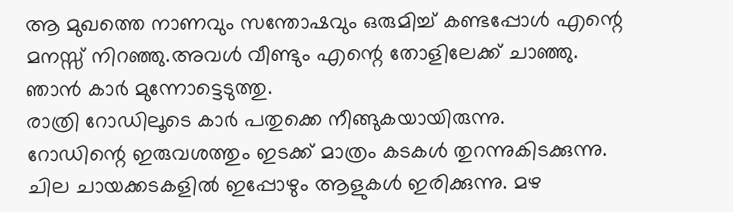ആ മുഖത്തെ നാണവും സന്തോഷവും ഒരുമിച്ച് കണ്ടപ്പോൾ എന്റെ മനസ്സ് നിറഞ്ഞു.അവൾ വീണ്ടും എന്റെ തോളിലേക്ക് ചാഞ്ഞു.
ഞാൻ കാർ മുന്നോട്ടെടുത്തു.
രാത്രി റോഡിലൂടെ കാർ പതുക്കെ നീങ്ങുകയായിരുന്നു.
റോഡിന്റെ ഇരുവശത്തും ഇടക്ക് മാത്രം കടകൾ തുറന്നുകിടക്കുന്നു. ചില ചായക്കടകളിൽ ഇപ്പോഴും ആളുകൾ ഇരിക്കുന്നു. മഴ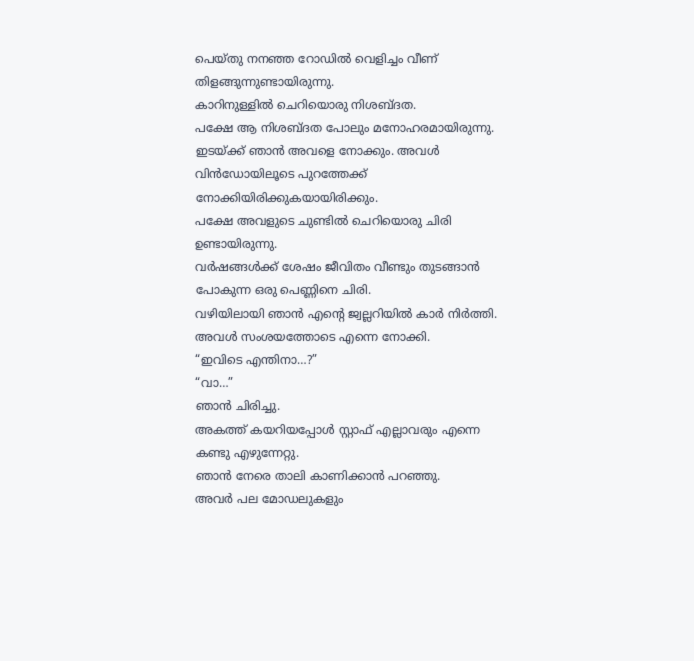പെയ്തു നനഞ്ഞ റോഡിൽ വെളിച്ചം വീണ് തിളങ്ങുന്നുണ്ടായിരുന്നു.
കാറിനുള്ളിൽ ചെറിയൊരു നിശബ്ദത.
പക്ഷേ ആ നിശബ്ദത പോലും മനോഹരമായിരുന്നു.
ഇടയ്ക്ക് ഞാൻ അവളെ നോക്കും. അവൾ വിൻഡോയിലൂടെ പുറത്തേക്ക് നോക്കിയിരിക്കുകയായിരിക്കും.
പക്ഷേ അവളുടെ ചുണ്ടിൽ ചെറിയൊരു ചിരി ഉണ്ടായിരുന്നു.
വർഷങ്ങൾക്ക് ശേഷം ജീവിതം വീണ്ടും തുടങ്ങാൻ പോകുന്ന ഒരു പെണ്ണിനെ ചിരി.
വഴിയിലായി ഞാൻ എന്റെ ജ്വല്ലറിയിൽ കാർ നിർത്തി.
അവൾ സംശയത്തോടെ എന്നെ നോക്കി.
“ഇവിടെ എന്തിനാ…?”
“വാ…”
ഞാൻ ചിരിച്ചു.
അകത്ത് കയറിയപ്പോൾ സ്റ്റാഫ് എല്ലാവരും എന്നെ കണ്ടു എഴുന്നേറ്റു.
ഞാൻ നേരെ താലി കാണിക്കാൻ പറഞ്ഞു.
അവർ പല മോഡലുകളും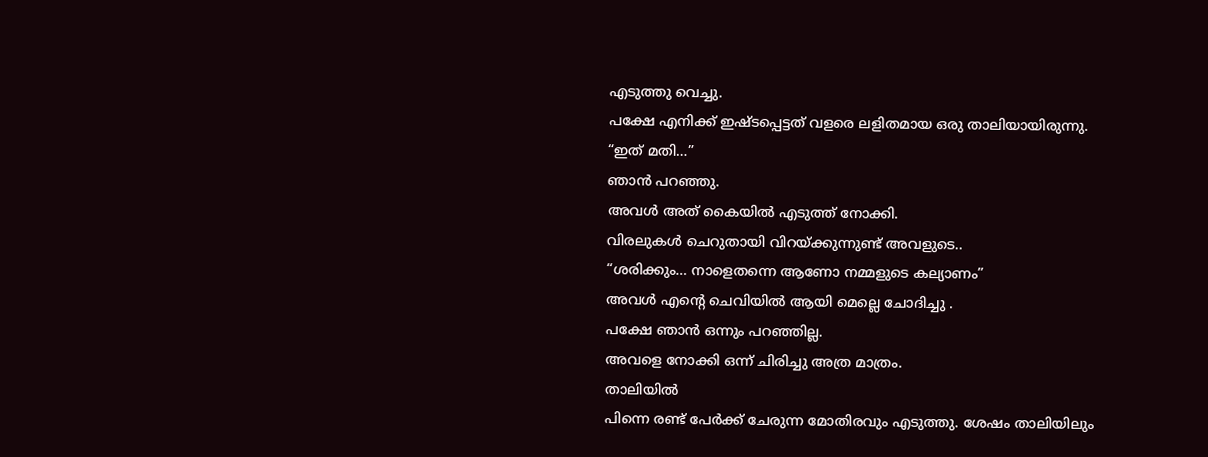എടുത്തു വെച്ചു.
പക്ഷേ എനിക്ക് ഇഷ്ടപ്പെട്ടത് വളരെ ലളിതമായ ഒരു താലിയായിരുന്നു.
“ഇത് മതി…”
ഞാൻ പറഞ്ഞു.
അവൾ അത് കൈയിൽ എടുത്ത് നോക്കി.
വിരലുകൾ ചെറുതായി വിറയ്ക്കുന്നുണ്ട് അവളുടെ..
“ശരിക്കും… നാളെതന്നെ ആണോ നമ്മളുടെ കല്യാണം”
അവൾ എന്റെ ചെവിയിൽ ആയി മെല്ലെ ചോദിച്ചു .
പക്ഷേ ഞാൻ ഒന്നും പറഞ്ഞില്ല.
അവളെ നോക്കി ഒന്ന് ചിരിച്ചു അത്ര മാത്രം.
താലിയിൽ
പിന്നെ രണ്ട് പേർക്ക് ചേരുന്ന മോതിരവും എടുത്തു. ശേഷം താലിയിലും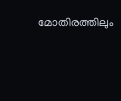മോതിരത്തിലും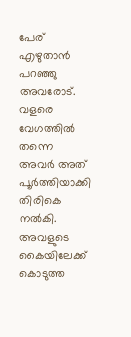പേര് എഴുതാൻ പറഞ്ഞു അവരോട്. വളരെ വേഗത്തിൽ തന്നെ അവർ അത് പൂർത്തിയാക്കി തിരികെ നൽകി.
അവളുടെ കൈയിലേക്ക് കൊടുത്ത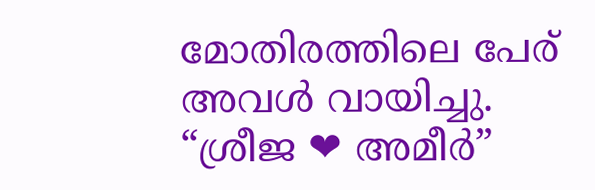മോതിരത്തിലെ പേര് അവൾ വായിച്ചു.
“ശ്രീജ ❤ അമീർ”